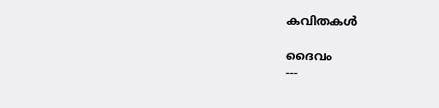കവിതകൾ

ദൈവം
---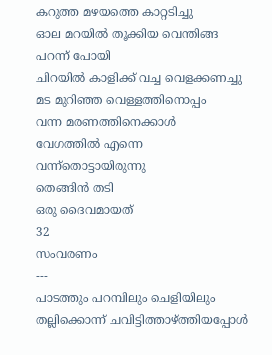കറുത്ത മഴയത്തെ കാറ്റടിച്ചു
ഓല മറയിൽ തൂക്കിയ വെന്തിങ്ങ പറന്ന് പോയി
ചിറയിൽ കാളിക്ക് വച്ച വെളക്കണച്ചു
മട മുറിഞ്ഞ വെള്ളത്തിനൊപ്പം
വന്ന മരണത്തിനെക്കാൾ
വേഗത്തിൽ എന്നെ വന്ന്തൊട്ടായിരുന്നു
തെങ്ങിൻ തടി
ഒരു ദൈവമായത്
32
സംവരണം
---
പാടത്തും പറമ്പിലും ചെളിയിലും തല്ലിക്കൊന്ന് ചവിട്ടിത്താഴ്ത്തിയപ്പോൾ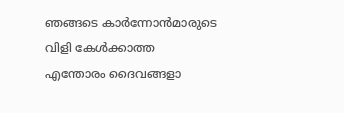ഞങ്ങടെ കാർന്നോൻമാരുടെ
വിളി കേൾക്കാത്ത
എന്തോരം ദൈവങ്ങളാ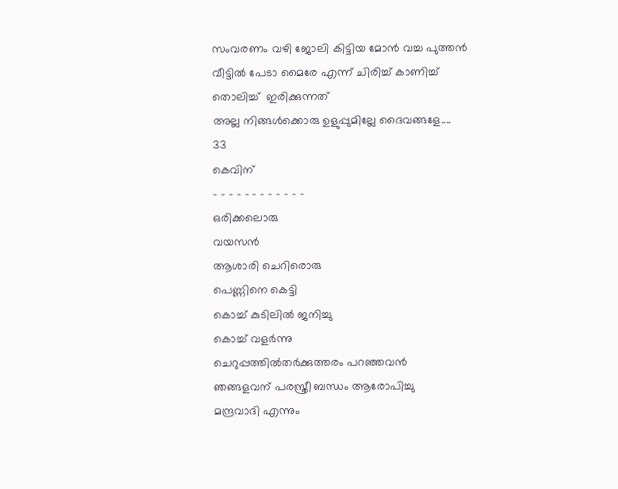സംവരണം വഴി ജോലി കിട്ടിയ മോൻ വച്ച പുത്തൻ വീട്ടിൽ പേടാ മൈരേ എന്ന് ചിരിച്ച് കാണിച്ച് തൊലിച്ച്  ഇരിക്കുന്നത്
അല്ല നിങ്ങൾക്കൊരു ഉളുപ്പുമില്ലേ ദൈവങ്ങളേ....
33
കെവിന്
- - - - - - - - - - - -
ഒരിക്കലൊരു
വയസൻ
ആശാരി ചെറിരൊരു
പെണ്ണിനെ കെട്ടി
കൊച്ച് കുടിലിൽ ജനിച്ചു
കൊച്ച് വളർന്നു
ചെറുപ്പത്തിൽതർക്കുത്തരം പറഞ്ഞവൻ
ഞങ്ങളവന് പരസ്ത്രീ ബന്ധം ആരോപിച്ചു
മന്ദ്രവാദി എന്നും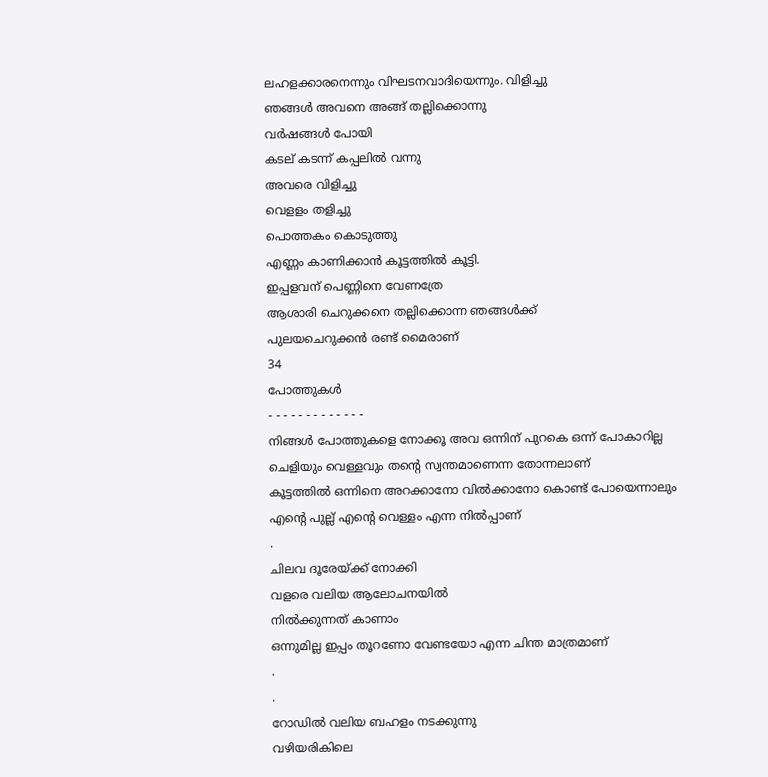ലഹളക്കാരനെന്നും വിഘടനവാദിയെന്നും. വിളിച്ചു
ഞങ്ങൾ അവനെ അങ്ങ് തല്ലിക്കൊന്നു
വർഷങ്ങൾ പോയി
കടല് കടന്ന് കപ്പലിൽ വന്നു
അവരെ വിളിച്ചു
വെളളം തളിച്ചു
പൊത്തകം കൊടുത്തു
എണ്ണം കാണിക്കാൻ കൂട്ടത്തിൽ കൂട്ടി.
ഇപ്പളവന് പെണ്ണിനെ വേണത്രേ
ആശാരി ചെറുക്കനെ തല്ലിക്കൊന്ന ഞങ്ങൾക്ക്
പുലയചെറുക്കൻ രണ്ട് മൈരാണ്
34
പോത്തുകൾ
- - - - - - - - - - - - -
നിങ്ങൾ പോത്തുകളെ നോക്കൂ അവ ഒന്നിന് പുറകെ ഒന്ന് പോകാറില്ല
ചെളിയും വെള്ളവും തന്റെ സ്വന്തമാണെന്ന തോന്നലാണ്
കൂട്ടത്തിൽ ഒന്നിനെ അറക്കാനോ വിൽക്കാനോ കൊണ്ട് പോയെന്നാലും
എന്റെ പുല്ല് എന്റെ വെള്ളം എന്ന നിൽപ്പാണ്
.
ചിലവ ദൂരേയ്ക്ക് നോക്കി
വളരെ വലിയ ആലോചനയിൽ
നിൽക്കുന്നത് കാണാം
ഒന്നുമില്ല ഇപ്പം തൂറണോ വേണ്ടയോ എന്ന ചിന്ത മാത്രമാണ്
.
.
റോഡിൽ വലിയ ബഹളം നടക്കുന്നു
വഴിയരികിലെ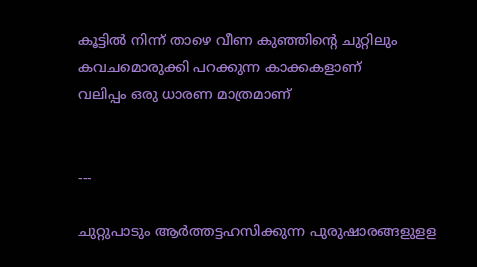കൂട്ടിൽ നിന്ന് താഴെ വീണ കുഞ്ഞിന്റെ ചുറ്റിലും
കവചമൊരുക്കി പറക്കുന്ന കാക്കകളാണ്
വലിപ്പം ഒരു ധാരണ മാത്രമാണ്


---

ചുറ്റുപാടും ആർത്തട്ടഹസിക്കുന്ന പുരുഷാരങ്ങളുളള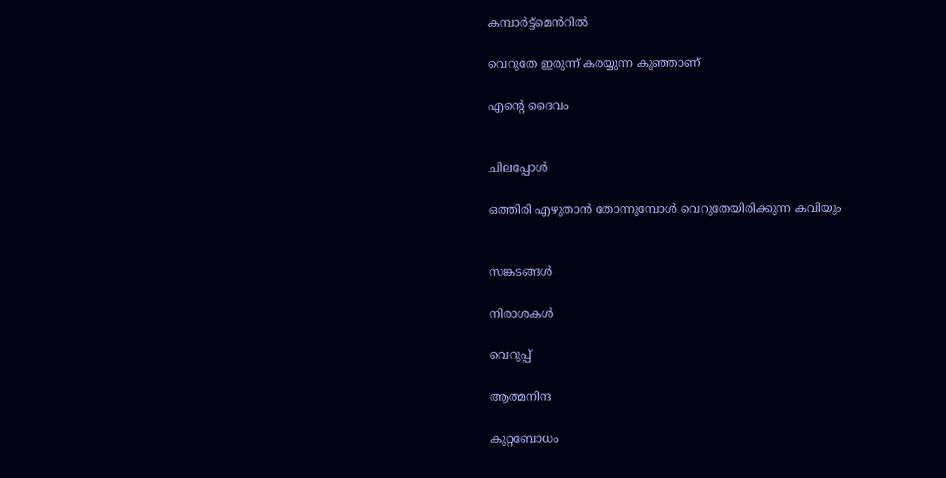കമ്പാർട്ട്മെൻറിൽ

വെറുതേ ഇരുന്ന് കരയ്യുന്ന കുഞ്ഞാണ്

എന്റെ ദൈവം


ചിലപ്പോൾ

ഒത്തിരി എഴുതാൻ തോന്നുമ്പോൾ വെറുതേയിരിക്കുന്ന കവിയും


സങ്കടങ്ങൾ

നിരാശകൾ

വെറുപ്പ്

ആത്മനിന്ദ

കുറ്റബോധം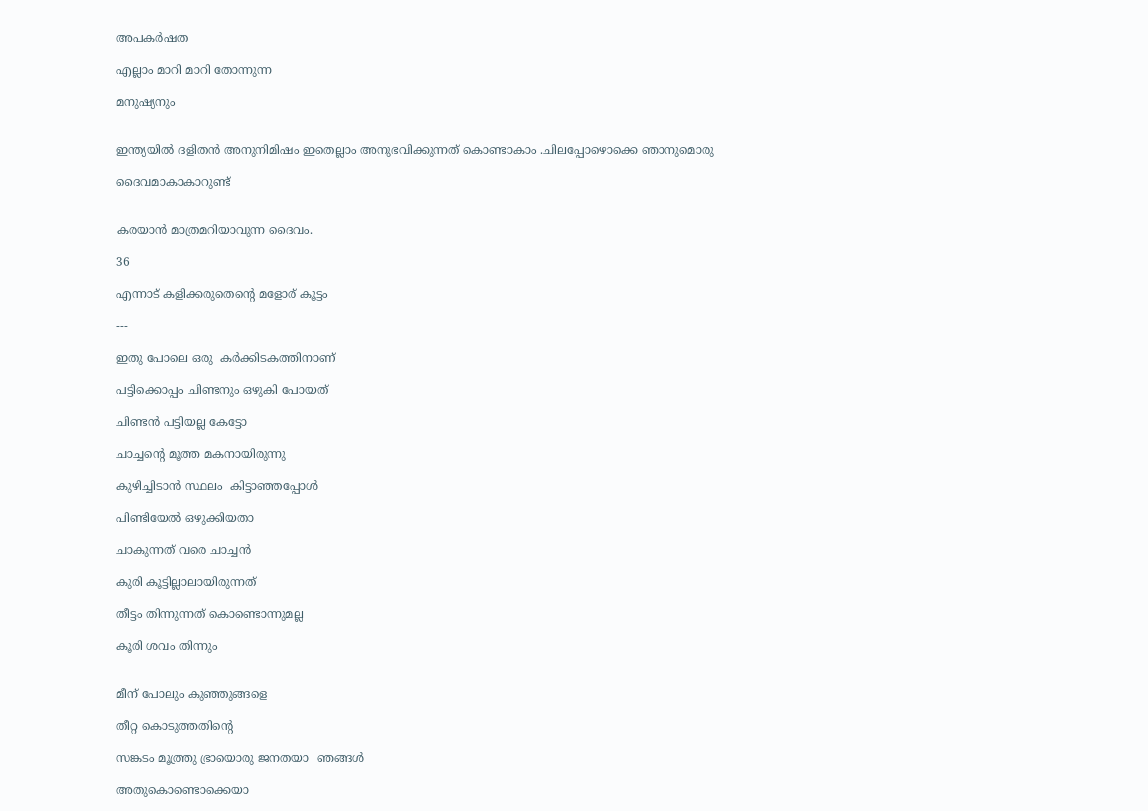അപകർഷത

എല്ലാം മാറി മാറി തോന്നുന്ന

മനുഷ്യനും


ഇന്ത്യയിൽ ദളിതൻ അനുനിമിഷം ഇതെല്ലാം അനുഭവിക്കുന്നത് കൊണ്ടാകാം .ചിലപ്പോഴൊക്കെ ഞാനുമൊരു

ദൈവമാകാകാറുണ്ട്


കരയാൻ മാത്രമറിയാവുന്ന ദൈവം.

36

എന്നാട് കളിക്കരുതെന്റെ മളോര് കൂട്ടം

---

ഇതു പോലെ ഒരു  കർക്കിടകത്തിനാണ്

പട്ടിക്കൊപ്പം ചിണ്ടനും ഒഴുകി പോയത്

ചിണ്ടൻ പട്ടിയല്ല കേട്ടോ

ചാച്ചന്റെ മൂത്ത മകനായിരുന്നു

കുഴിച്ചിടാൻ സ്ഥലം  കിട്ടാഞ്ഞപ്പോൾ

പിണ്ടിയേൽ ഒഴുക്കിയതാ

ചാകുന്നത് വരെ ചാച്ചൻ

കുരി കൂട്ടില്ലാലായിരുന്നത്

തീട്ടം തിന്നുന്നത് കൊണ്ടൊന്നുമല്ല

കൂരി ശവം തിന്നും


മീന് പോലും കുഞ്ഞുങ്ങളെ

തീറ്റ കൊടുത്തതിന്റെ

സങ്കടം മൂത്ത്രു ഭ്രായൊരു ജനതയാ  ഞങ്ങൾ

അതുകൊണ്ടൊക്കെയാ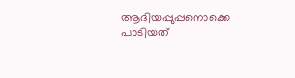ആദിയപ്പുപ്പനൊക്കെ പാടിയത്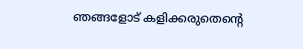ഞങ്ങളോട് കളിക്കരുതെന്റെ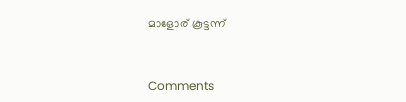മാളോര് കൂട്ടന്ന്


Comments